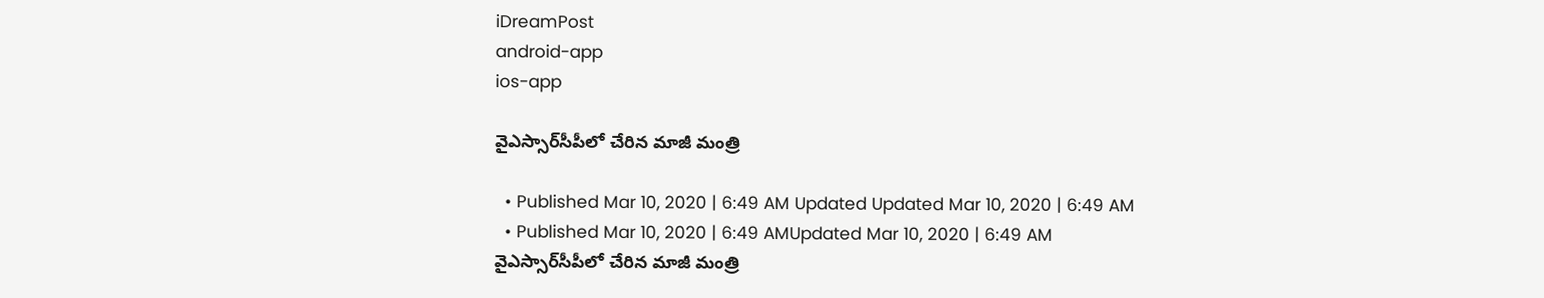iDreamPost
android-app
ios-app

వైఎస్సార్‌సీపీలో చేరిన మాజీ మంత్రి

  • Published Mar 10, 2020 | 6:49 AM Updated Updated Mar 10, 2020 | 6:49 AM
  • Published Mar 10, 2020 | 6:49 AMUpdated Mar 10, 2020 | 6:49 AM
వైఎస్సార్‌సీపీలో చేరిన మాజీ మంత్రి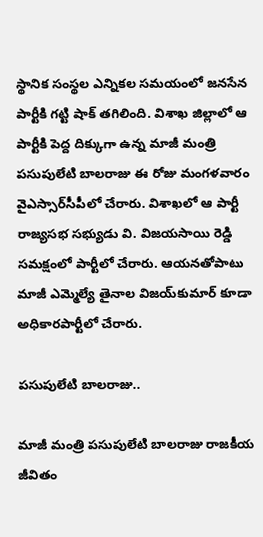స్థానిక సంస్థల ఎన్నికల సమయంలో జనసేన పార్టీకి గట్టి షాక్‌ తగిలింది. విశాఖ జిల్లాలో ఆ పార్టీకి పెద్ద దిక్కుగా ఉన్న మాజీ మంత్రి పసుపులేటి బాలరాజు ఈ రోజు మంగళవారం వైఎస్సార్‌సీపీలో చేరారు. విశాఖలో ఆ పార్టీ రాజ్యసభ సభ్యుడు వి. విజయసాయి రెడ్డి సమక్షంలో పార్టీలో చేరారు. ఆయనతోపాటు మాజీ ఎమ్మెల్యే తైనాల విజయ్‌కుమార్‌ కూడా అధికారపార్టీలో చేరారు.

పసుపులేటి బాలరాజు..

మాజీ మంత్రి పసుపులేటి బాలరాజు రాజకీయ జీవితం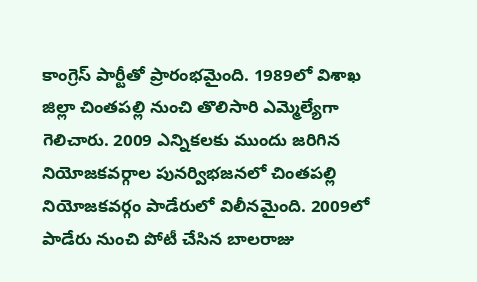కాంగ్రెస్‌ పార్టీతో ప్రారంభమైంది. 1989లో విశాఖ జిల్లా చింతపల్లి నుంచి తొలిసారి ఎమ్మెల్యేగా గెలిచారు. 2009 ఎన్నికలకు ముందు జరిగిన నియోజకవర్గాల పునర్విభజనలో చింతపల్లి నియోజకవర్గం పాడేరులో విలీనమైంది. 2009లో పాడేరు నుంచి పోటీ చేసిన బాలరాజు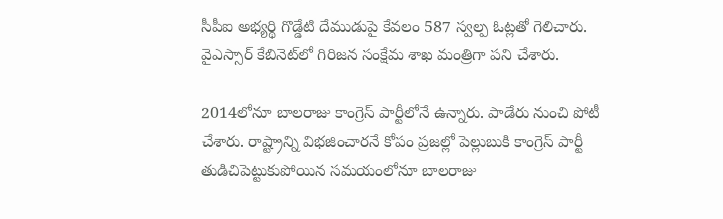సీపీఐ అభ్యర్థి గొడ్డేటి దేముడుపై కేవలం 587 స్వల్ప ఓట్లతో గెలిచారు. వైఎస్సార్‌ కేబినెట్‌లో గిరిజన సంక్షేమ శాఖ మంత్రిగా పని చేశారు.

2014లోనూ బాలరాజు కాంగ్రెస్‌ పార్టీలోనే ఉన్నారు. పాడేరు నుంచి పోటీ చేశారు. రాష్ట్రాన్ని విభజించారనే కోపం ప్రజల్లో పెల్లుబుకి కాంగ్రెస్‌ పార్టీ తుడిచిపెట్టుకుపోయిన సమయంలోనూ బాలరాజు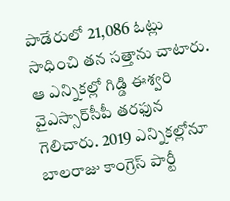పాడేరులో 21,086 ఓట్లు సాధించి తన సత్తాను చాటారు. ఆ ఎన్నికల్లో గిడ్డి ఈశ్వరి వైఎస్సార్‌సీపీ తరఫున గెలిచారు. 2019 ఎన్నికల్లోనూ బాలరాజు కాంగ్రెస్‌ పార్టీ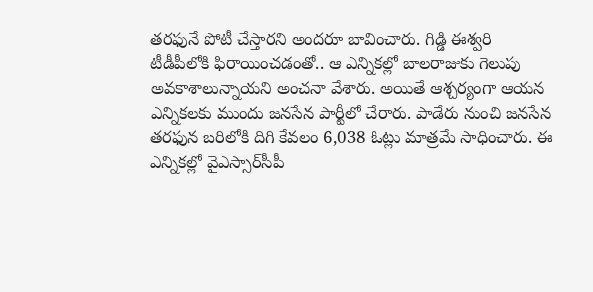తరఫునే పోటీ చేస్తారని అందరూ బావించారు. గిడ్డి ఈశ్వరి టీడీపీలోకి ఫిరాయించడంతో.. ఆ ఎన్నికల్లో బాలరాజుకు గెలుపు అవకాశాలున్నాయని అంచనా వేశారు. అయితే ఆశ్చర్యంగా ఆయన ఎన్నికలకు ముందు జనసేన పార్టీలో చేరారు. పాడేరు నుంచి జనసేన తరఫున బరిలోకి దిగి కేవలం 6,038 ఓట్లు మాత్రమే సాధించారు. ఈ ఎన్నికల్లో వైఎస్సార్‌సీపీ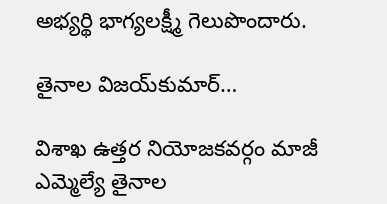అభ్యర్థి భాగ్యలక్ష్మీ గెలుపొందారు.

తైనాల విజయ్‌కుమార్‌…

విశాఖ ఉత్తర నియోజకవర్గం మాజీ ఎమ్మెల్యే తైనాల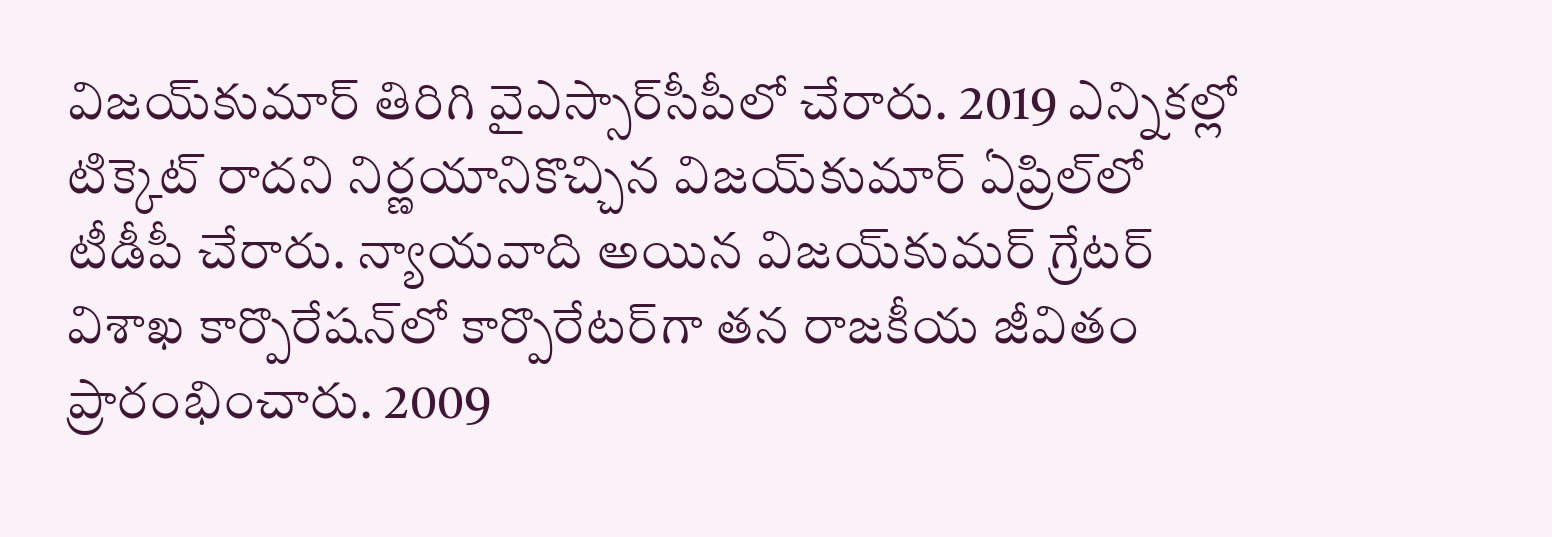విజయ్‌కుమార్‌ తిరిగి వైఎస్సార్‌సీపీలో చేరారు. 2019 ఎన్నికల్లో టిక్కెట్‌ రాదని నిర్ణయానికొచ్చిన విజయ్‌కుమార్‌ ఏప్రిల్‌లో టీడీపీ చేరారు. న్యాయవాది అయిన విజయ్‌కుమర్‌ గ్రేటర్‌ విశాఖ కార్పొరేషన్‌లో కార్పొరేటర్‌గా తన రాజకీయ జీవితం ప్రారంభించారు. 2009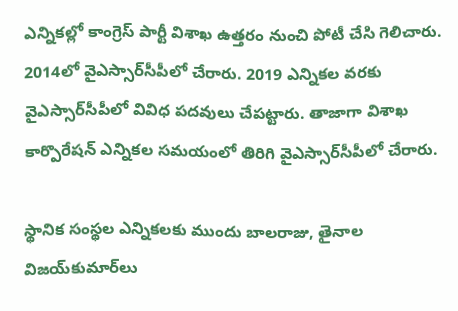ఎన్నికల్లో కాంగ్రెస్‌ పార్టీ విశాఖ ఉత్తరం నుంచి పోటీ చేసి గెలిచారు. 2014లో వైఎస్సార్‌సీపీలో చేరారు. 2019 ఎన్నికల వరకు వైఎస్సార్‌సీపీలో వివిధ పదవులు చేపట్టారు. తాజాగా విశాఖ కార్పొరేషన్‌ ఎన్నికల సమయంలో తిరిగి వైఎస్సార్‌సీపీలో చేరారు.

స్థానిక సంస్థల ఎన్నికలకు ముందు బాలరాజు, తైనాల విజయ్‌కుమార్‌లు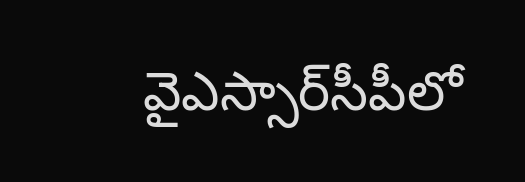వైఎస్సార్‌సీపీలో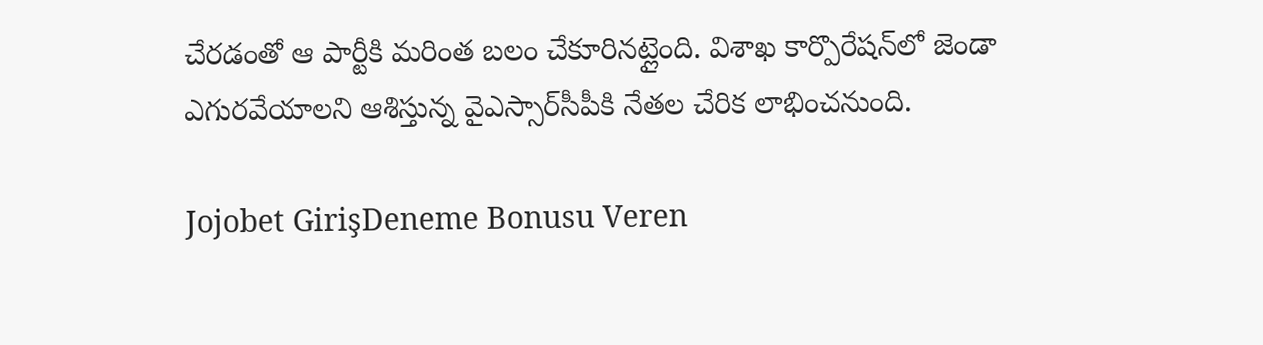చేరడంతో ఆ పార్టీకి మరింత బలం చేకూరినట్లైంది. విశాఖ కార్పొరేషన్‌లో జెండా ఎగురవేయాలని ఆశిస్తున్న వైఎస్సార్‌సీపీకి నేతల చేరిక లాభించనుంది.

Jojobet GirişDeneme Bonusu Veren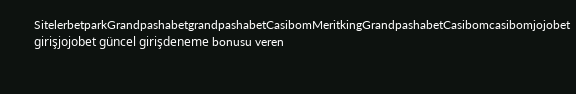SitelerbetparkGrandpashabetgrandpashabetCasibomMeritkingGrandpashabetCasibomcasibomjojobet girişjojobet güncel girişdeneme bonusu veren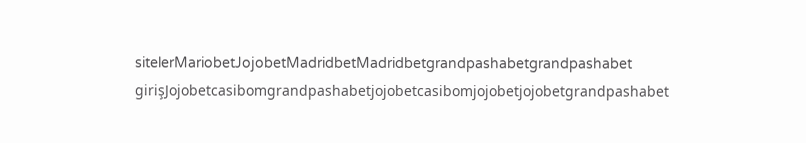sitelerMariobetJojobetMadridbetMadridbetgrandpashabetgrandpashabet girişJojobetcasibomgrandpashabetjojobetcasibomjojobetjojobetgrandpashabet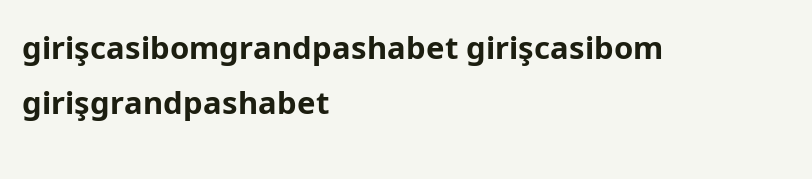girişcasibomgrandpashabet girişcasibom girişgrandpashabet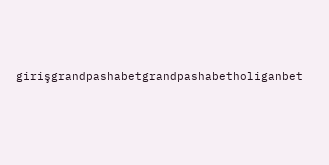girişgrandpashabetgrandpashabetholiganbet